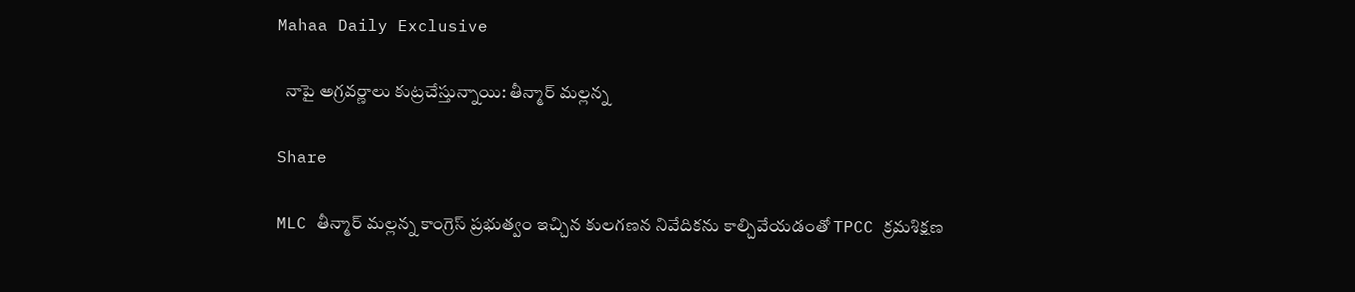Mahaa Daily Exclusive

  నాపై అగ్రవర్ణాలు కుట్రచేస్తున్నాయి: తీన్మార్ మల్లన్న

Share

MLC తీన్మార్‌ మల్లన్న కాంగ్రెస్‌ ప్రభుత్వం ఇచ్చిన కులగణన నివేదికను కాల్చివేయడంతో TPCC క్రమశిక్షణ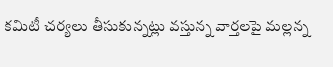కమిటీ చర్యలు తీసుకున్నట్లు వస్తున్న వార్తలపై మల్లన్న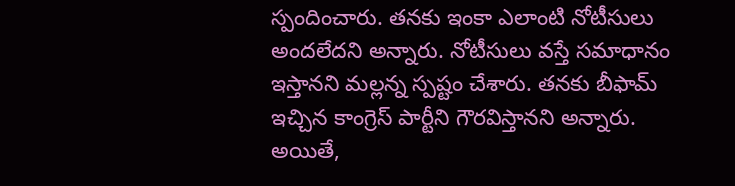స్పందించారు. తనకు ఇంకా ఎలాంటి నోటీసులు అందలేదని అన్నారు. నోటీసులు వస్తే సమాధానం ఇస్తానని మల్లన్న స్పష్టం చేశారు. తనకు బీఫామ్ ఇచ్చిన కాంగ్రెస్ పార్టీని గౌరవిస్తానని అన్నారు. అయితే,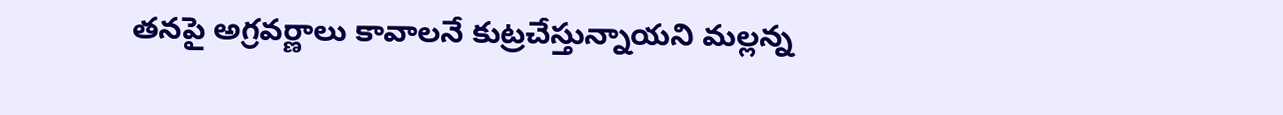తనపై అగ్రవర్ణాలు కావాలనే కుట్రచేస్తున్నాయని మల్లన్న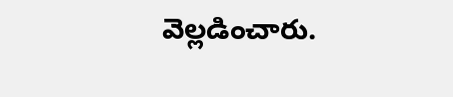వెల్లడించారు.